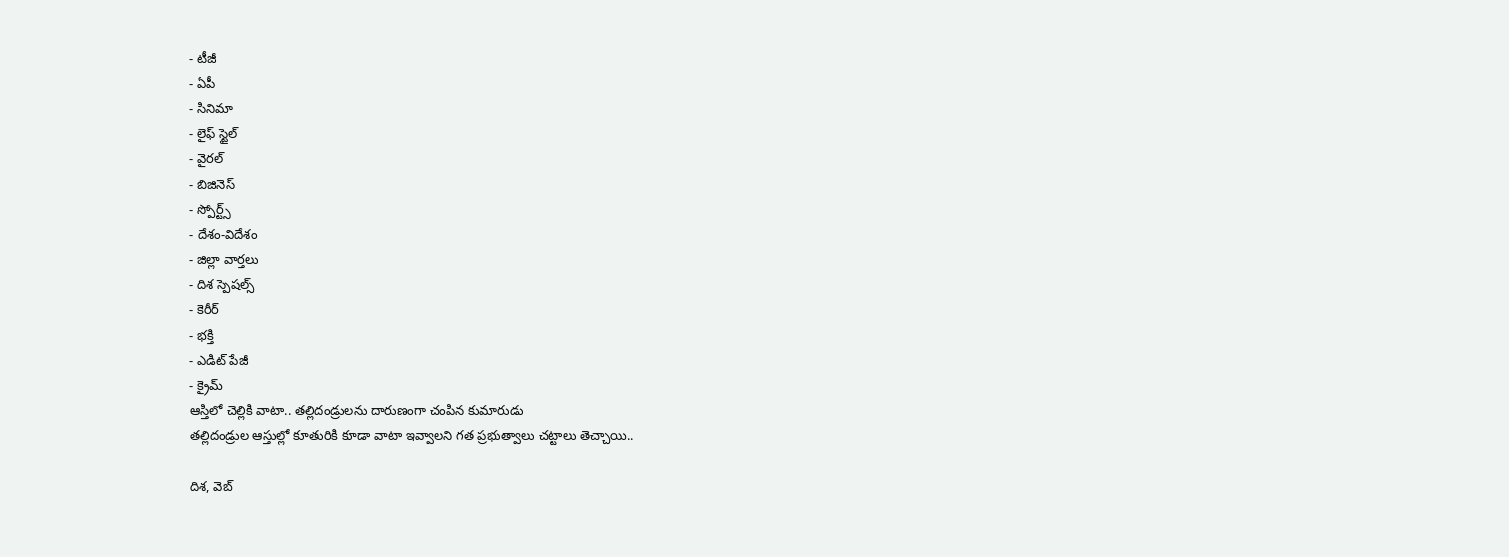- టీజీ
- ఏపీ
- సినిమా
- లైఫ్ స్టైల్
- వైరల్
- బిజినెస్
- స్పోర్ట్స్
- దేశం-విదేశం
- జిల్లా వార్తలు
- దిశ స్పెషల్స్
- కెరీర్
- భక్తి
- ఎడిట్ పేజీ
- క్రైమ్
ఆస్తిలో చెల్లికి వాటా.. తల్లిదండ్రులను దారుణంగా చంపిన కుమారుడు
తల్లిదండ్రుల ఆస్తుల్లో కూతురికి కూడా వాటా ఇవ్వాలని గత ప్రభుత్వాలు చట్టాలు తెచ్చాయి..

దిశ, వెబ్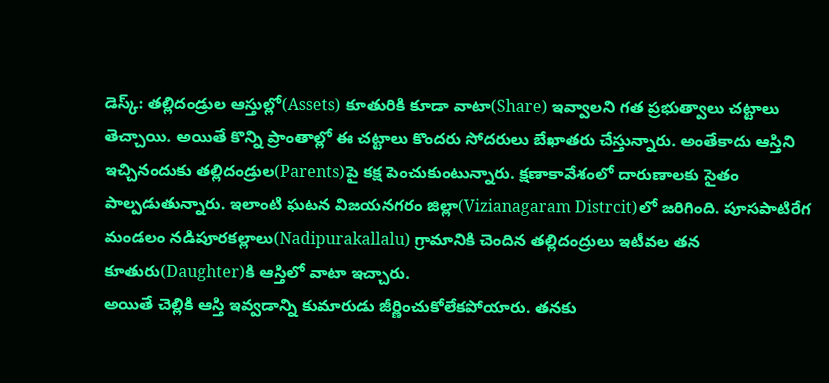డెస్క్: తల్లిదండ్రుల ఆస్తుల్లో(Assets) కూతురికి కూడా వాటా(Share) ఇవ్వాలని గత ప్రభుత్వాలు చట్టాలు తెచ్చాయి. అయితే కొన్ని ప్రాంతాల్లో ఈ చట్టాలు కొందరు సోదరులు బేఖాతరు చేస్తున్నారు. అంతేకాదు ఆస్తిని ఇచ్చినందుకు తల్లిదండ్రుల(Parents)పై కక్ష పెంచుకుంటున్నారు. క్షణాకావేశంలో దారుణాలకు సైతం పాల్పడుతున్నారు. ఇలాంటి ఘటన విజయనగరం జిల్లా(Vizianagaram Distrcit)లో జరిగింది. పూసపాటిరేగ మండలం నడిపూరకల్లాలు(Nadipurakallalu) గ్రామానికి చెందిన తల్లిదంద్రులు ఇటీవల తన కూతురు(Daughter)కి ఆస్తిలో వాటా ఇచ్చారు.
అయితే చెల్లికి ఆస్తి ఇవ్వడాన్ని కుమారుడు జీర్ణించుకోలేకపోయారు. తనకు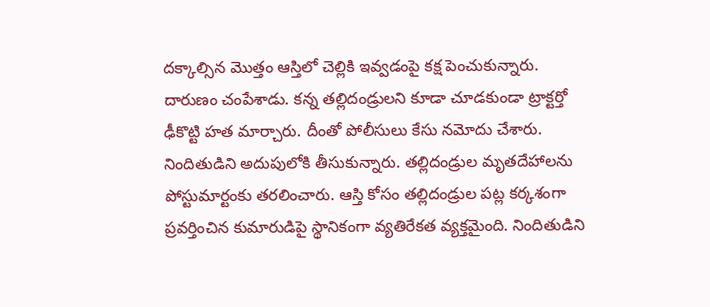దక్కాల్సిన మొత్తం ఆస్తిలో చెల్లికి ఇవ్వడంపై కక్ష పెంచుకున్నారు. దారుణం చంపేశాడు. కన్న తల్లిదండ్రులని కూడా చూడకుండా ట్రాక్టర్తో ఢీకొట్టి హత మార్చారు. దీంతో పోలీసులు కేసు నమోదు చేశారు. నిందితుడిని అదుపులోకి తీసుకున్నారు. తల్లిదండ్రుల మృతదేహాలను పోస్టుమార్టంకు తరలించారు. ఆస్తి కోసం తల్లిదండ్రుల పట్ల కర్కశంగా ప్రవర్తించిన కుమారుడిపై స్థానికంగా వ్యతిరేకత వ్యక్తమైంది. నిందితుడిని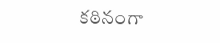కఠినంగా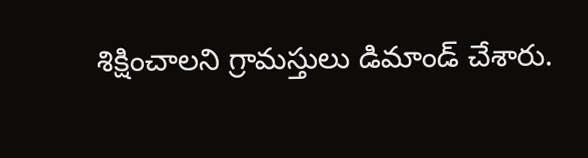శిక్షించాలని గ్రామస్తులు డిమాండ్ చేశారు.